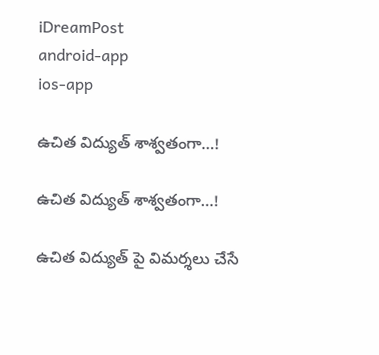iDreamPost
android-app
ios-app

ఉచిత విద్యుత్ శాశ్వ‌తంగా…!

ఉచిత విద్యుత్ శాశ్వ‌తంగా…!

ఉచిత విద్యుత్ పై విమ‌ర్శ‌లు చేసే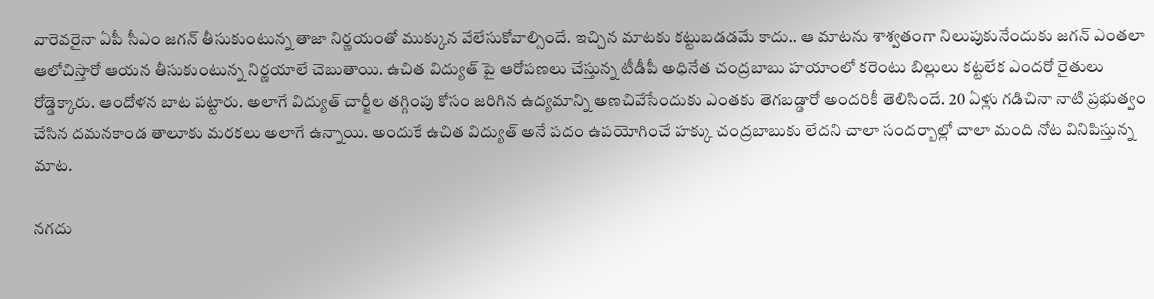వారెవ‌రైనా ఏపీ సీఎం జ‌గ‌న్ తీసుకుంటున్న తాజా నిర్ణ‌యంతో ముక్కున వేలేసుకోవాల్సిందే. ఇచ్చిన మాట‌కు క‌ట్టుబ‌డ‌డ‌మే కాదు.. ఆ మాట‌ను శాశ్వ‌తంగా నిలుపుకునేందుకు జ‌గ‌న్ ఎంత‌లా ఆలోచిస్తారో ఆయ‌న తీసుకుంటున్న నిర్ణ‌యాలే చెబుతాయి. ఉచిత విద్యుత్ పై ఆరోప‌ణ‌లు చేస్తున్న టీడీపీ అధినేత చంద్రబాబు హ‌యాంలో క‌రెంటు బిల్లులు క‌ట్ట‌లేక ఎంద‌రో రైతులు రోడ్డెక్కారు. ఆందోళ‌న బాట ప‌ట్టారు. అలాగే విద్యుత్ చార్జీల త‌గ్గింపు కోసం జ‌రిగిన ఉద్య‌మాన్ని అణ‌చివేసేందుకు ఎంత‌కు తెగ‌బ‌డ్డారో అంద‌రికీ తెలిసిందే. 20 ఏళ్లు గ‌డిచినా నాటి ప్ర‌భుత్వం చేసిన ద‌మ‌న‌కాండ తాలూకు మ‌ర‌క‌లు అలాగే ఉన్నాయి. అందుకే ఉచిత విద్యుత్ అనే పదం ఉపయోగించే హక్కు చంద్ర‌బాబుకు లేద‌ని చాలా సంద‌ర్బాల్లో చాలా మంది నోట వినిపిస్తున్న మాట‌.

న‌గ‌దు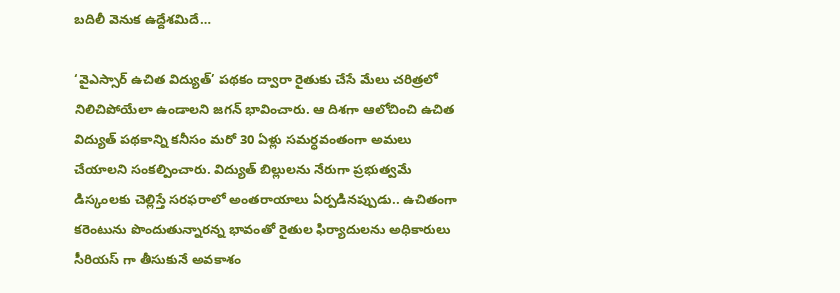బ‌దిలీ వెనుక ఉద్దేశ‌మిదే…

‘వైఎస్సార్‌ ఉచిత విద్యుత్‌’ పథకం ద్వారా రైతుకు చేసే మేలు చ‌రిత్ర‌లో నిలిచిపోయేలా ఉండాల‌ని జ‌గ‌న్ భావించారు. ఆ దిశగా ఆలోచించి ఉచిత విద్యుత్ ప‌థ‌కాన్ని క‌నీసం మరో 30 ఏళ్లు సమర్ధవంతంగా అమలు చేయాల‌ని సంక‌ల్పించారు. విద్యుత్ బిల్లుల‌ను నేరుగా ప్ర‌భుత్వ‌మే డిస్కంల‌కు చెల్లిస్తే స‌ర‌ఫ‌రాలో అంత‌రాయాలు ఏర్ప‌డిన‌ప్పుడు.. ఉచితంగా క‌రెంటును పొందుతున్నార‌న్న భావంతో రైతుల ఫిర్యాదుల‌ను అధికారులు సీరియ‌స్ గా తీసుకునే అవ‌కాశం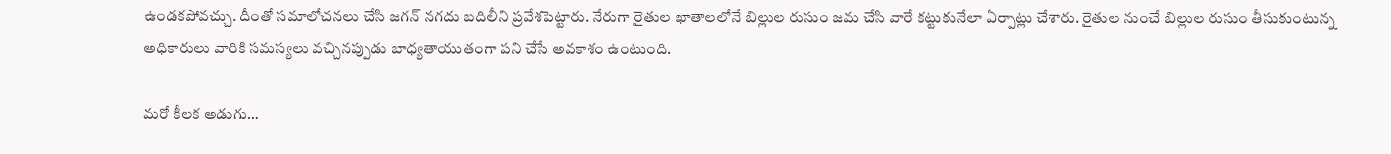ఉండ‌క‌పోవ‌చ్చు. దీంతో స‌మాలోచ‌న‌లు చేసి జ‌గ‌న్ న‌గ‌దు బ‌దిలీని ప్ర‌వేశ‌పెట్టారు. నేరుగా రైతుల ఖాతాల‌లోనే బిల్లుల రుసుం జ‌మ చేసి వారే క‌ట్టుకునేలా ఏర్పాట్లు చేశారు. రైతుల నుంచే బిల్లుల రుసుం తీసుకుంటున్న అధికారులు వారికి స‌మ‌స్యలు వ‌చ్చిన‌ప్పుడు బాధ్య‌తాయుతంగా ప‌ని చేసే అవ‌కాశం ఉంటుంది.

మ‌రో కీల‌క అడుగు…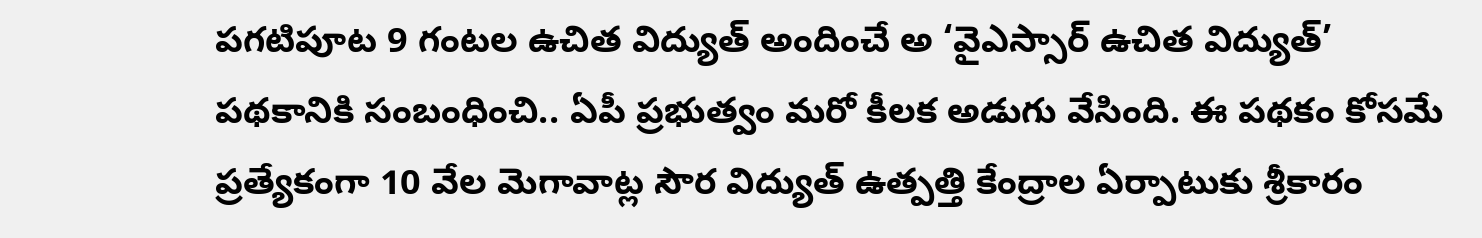పగటిపూట 9 గంటల ఉచిత విద్యుత్‌ అందించే అ ‘వైఎస్సార్‌ ఉచిత విద్యుత్‌’ పథకానికి సంబంధించి.. ఏపీ ప్రభుత్వం మరో కీలక అడుగు వేసింది. ఈ పథకం కోసమే ప్రత్యేకంగా 10 వేల మెగావాట్ల సౌర విద్యుత్‌ ఉత్పత్తి కేంద్రాల ఏర్పాటుకు శ్రీ‌కారం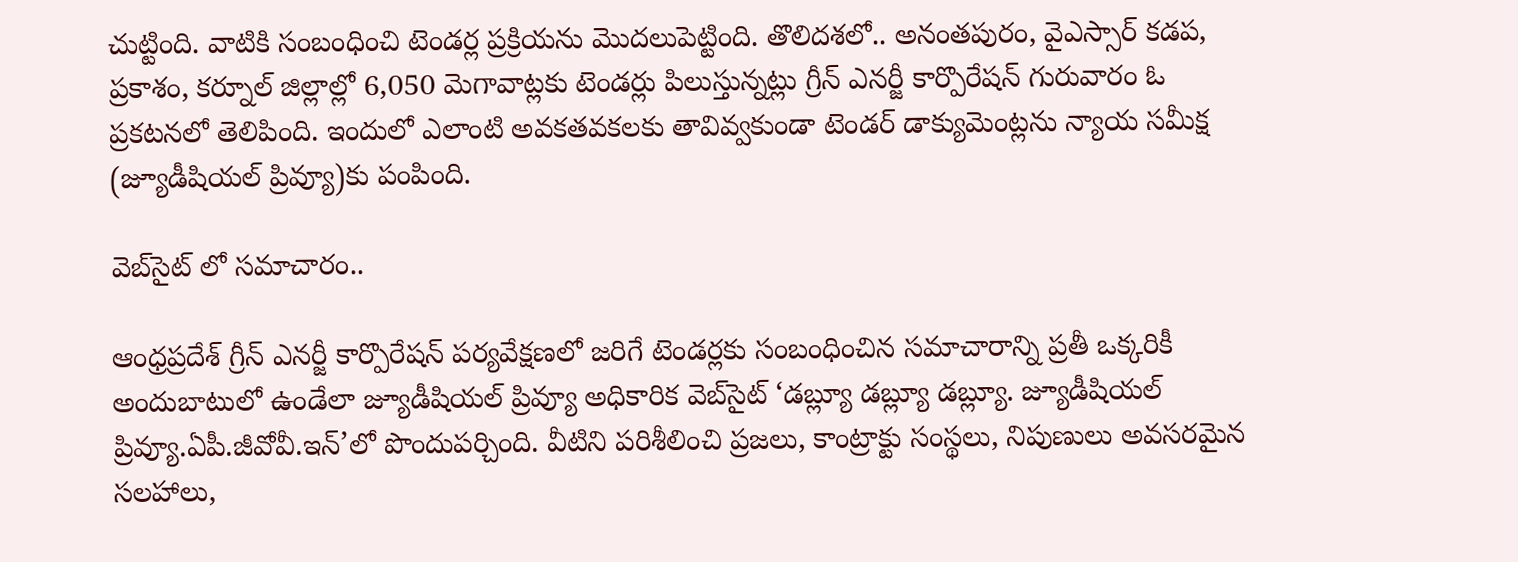చుట్టింది. వాటికి సంబంధించి టెండర్ల ప్రక్రియను మొదలుపెట్టింది. తొలిదశలో.. అనంతపురం, వైఎస్సార్‌ కడప, ప్రకాశం, కర్నూల్‌ జిల్లాల్లో 6,050 మెగావాట్లకు టెండర్లు పిలుస్తున్నట్లు గ్రీన్‌ ఎనర్జీ కార్పొరేషన్‌ గురువారం ఓ ప్రకటనలో తెలిపింది. ఇందులో ఎలాంటి అవకతవకలకు తావివ్వకుండా టెండర్‌ డాక్యుమెంట్లను న్యాయ సమీక్ష (జ్యూడీషియల్‌ ప్రివ్యూ)కు పంపింది.

వెబ్‌సైట్ లో స‌మాచారం..

ఆంధ్రప్రదేశ్‌ గ్రీన్‌ ఎనర్జీ కార్పొరేషన్‌ పర్యవేక్షణలో జరిగే టెండర్లకు సంబంధించిన సమాచారాన్ని ప్రతీ ఒక్కరికీ అందుబాటులో ఉండేలా జ్యూడీషియల్ ప్రివ్యూ అధికారిక వెబ్‌సైట్‌ ‘డబ్ల్యూ డబ్ల్యూ డబ్ల్యూ. జ్యూడీషియల్‌ ప్రివ్యూ.ఏపీ.జీవోవీ.ఇన్‌’లో పొందుపర్చింది. వీటిని పరిశీలించి ప్రజలు, కాంట్రాక్టు సంస్థలు, నిపుణులు అవసరమైన సలహాలు,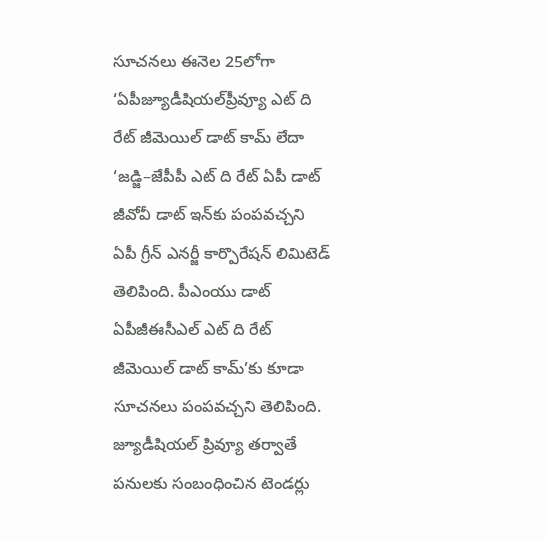సూచనలు ఈనెల 25లోగా ‘ఏపీజ్యూడీషియల్‌ప్రీవ్యూ ఎట్‌ ది రేట్‌ జీమెయిల్‌ డాట్‌ కామ్‌ లేదా ‘జడ్జి–జేపీపీ ఎట్‌ ది రేట్‌ ఏపీ డాట్‌ జీవోవీ డాట్‌ ఇన్‌కు పంపవచ్చని ఏపీ గ్రీన్‌ ఎనర్జీ కార్పొరేషన్‌ లిమిటెడ్‌ తెలిపింది. పీఎంయు డాట్‌ ఏపీజీఈసీఎల్‌ ఎట్‌ ది రేట్‌ జీమెయిల్‌ డాట్‌ కామ్‌’కు కూడా సూచనలు పంపవచ్చని తెలిపింది. జ్యూడీషియల్‌ ప్రివ్యూ తర్వాతే పనులకు సంబంధించిన టెండర్లు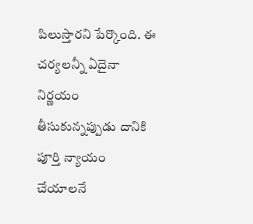పిలుస్తారని పేర్కొంది. ఈ చ‌ర్య‌ల‌న్నీ ఏదైనా నిర్ణ‌యం తీసుకున్న‌ప్పుడు దానికి పూర్తి న్యాయం చేయాల‌నే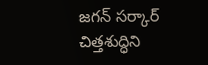జ‌గ‌న్ స‌ర్కార్ చిత్త‌శుద్ధిని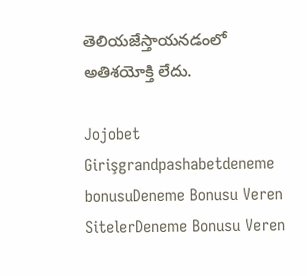తెలియ‌జేస్తాయ‌న‌డంలో అతిశ‌యోక్తి లేదు.

Jojobet Girişgrandpashabetdeneme bonusuDeneme Bonusu Veren SitelerDeneme Bonusu Veren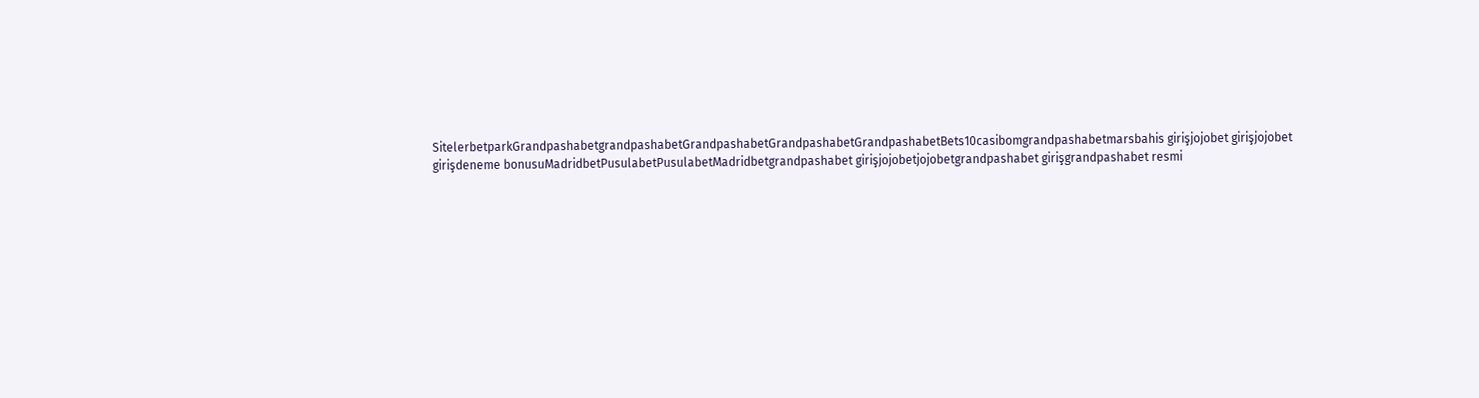SitelerbetparkGrandpashabetgrandpashabetGrandpashabetGrandpashabetGrandpashabetBets10casibomgrandpashabetmarsbahis girişjojobet girişjojobet girişdeneme bonusuMadridbetPusulabetPusulabetMadridbetgrandpashabet girişjojobetjojobetgrandpashabet girişgrandpashabet resmi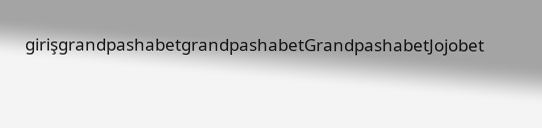girişgrandpashabetgrandpashabetGrandpashabetJojobet